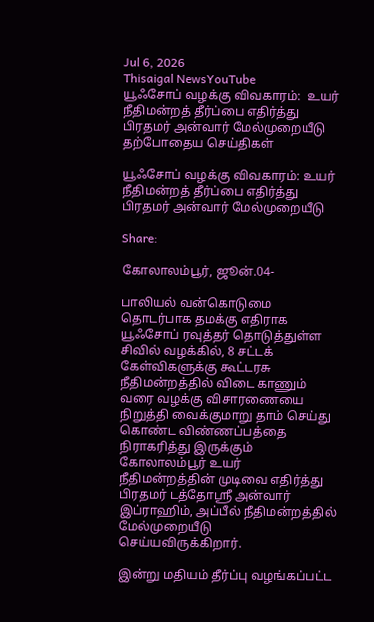Jul 6, 2026
Thisaigal NewsYouTube
யூஃசோப் வழக்கு விவகாரம்:  உயர் நீதிமன்றத் தீர்ப்பை எதிர்த்து பிரதமர் அன்வார் மேல்முறையீடு
தற்போதைய செய்திகள்

யூஃசோப் வழக்கு விவகாரம்: உயர் நீதிமன்றத் தீர்ப்பை எதிர்த்து பிரதமர் அன்வார் மேல்முறையீடு

Share:

கோலாலம்பூர், ஜூன்.04-

பாலியல் வன்கொடுமை தொடர்பாக தமக்கு எதிராக யூஃசோப் ரவுத்தர் தொடுத்துள்ள சிவில் வழக்கில், 8 சட்டக் கேள்விகளுக்கு கூட்டரசு நீதிமன்றத்தில் விடை காணும் வரை வழக்கு விசாரணையை நிறுத்தி வைக்குமாறு தாம் செய்து கொண்ட விண்ணப்பத்தை நிராகரித்து இருக்கும் கோலாலம்பூர் உயர் நீதிமன்றத்தின் முடிவை எதிர்த்து பிரதமர் டத்தோஸ்ரீ அன்வார் இப்ராஹிம், அப்பீல் நீதிமன்றத்தில் மேல்முறையீடு செய்யவிருக்கிறார்.

இன்று மதியம் தீர்ப்பு வழங்கப்பட்ட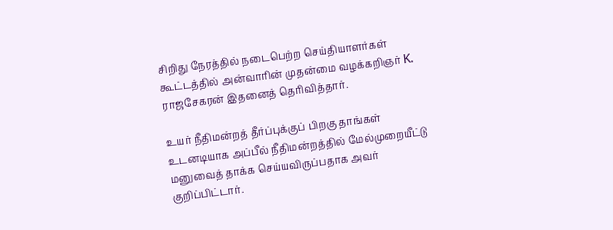சிறிது நேரத்தில் நடைபெற்ற செய்தியாளர்கள் கூட்டத்தில் அன்வாரின் முதன்மை வழக்கறிஞர் K. ராஜசேகரன் இதனைத் தெரிவித்தார்.

உயர் நீதிமன்றத் தீர்ப்புக்குப் பிறகு தாங்கள் உடனடியாக அப்பீல் நீதிமன்றத்தில் மேல்முறையீட்டு மனுவைத் தாக்க செய்யவிருப்பதாக அவர் குறிப்பிட்டார்.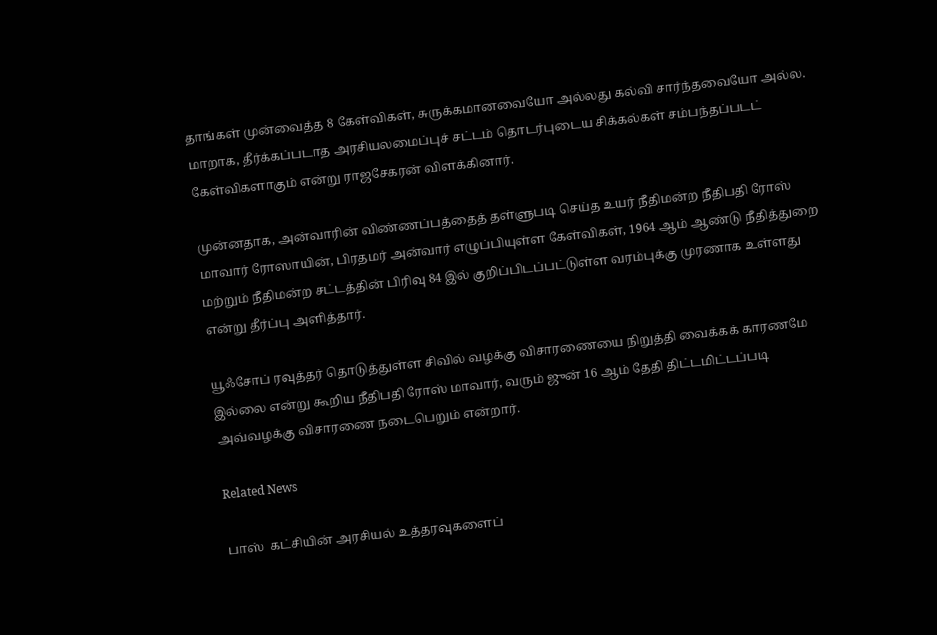தாங்கள் முன்வைத்த 8 கேள்விகள், சுருக்கமானவையோ அல்லது கல்வி சார்ந்தவையோ அல்ல. மாறாக, தீர்க்கப்படாத அரசியலமைப்புச் சட்டம் தொடர்புடைய சிக்கல்கள் சம்பந்தப்படட் கேள்விகளாகும் என்று ராஜசேகரன் விளக்கினார்.

முன்னதாக, அன்வாரின் விண்ணப்பத்தைத் தள்ளுபடி செய்த உயர் நீதிமன்ற நீதிபதி ரோஸ் மாவார் ரோஸாயின், பிரதமர் அன்வார் எழுப்பியுள்ள கேள்விகள், 1964 ஆம் ஆண்டு நீதித்துறை மற்றும் நீதிமன்ற சட்டத்தின் பிரிவு 84 இல் குறிப்பிடப்பட்டுள்ள வரம்புக்கு முரணாக உள்ளது என்று தீர்ப்பு அளித்தார்.

யூஃசோப் ரவுத்தர் தொடுத்துள்ள சிவில் வழக்கு விசாரணையை நிறுத்தி வைக்கக் காரணமே இல்லை என்று கூறிய நீதிபதி ரோஸ் மாவார், வரும் ஜுன் 16 ஆம் தேதி திட்டமிட்டப்படி அவ்வழக்கு விசாரணை நடைபெறும் என்றார்.

Related News

பாஸ்  கட்சியின் அரசியல் உத்தரவுகளைப்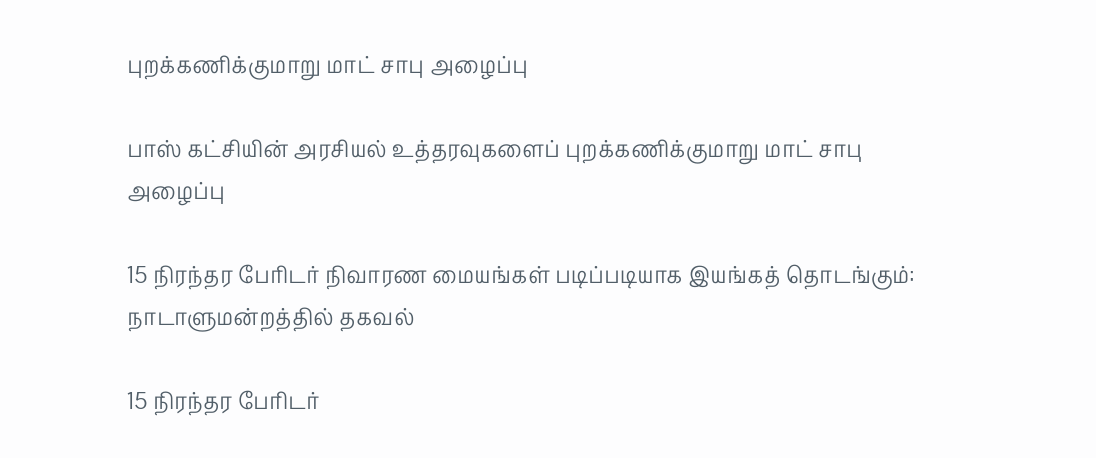புறக்கணிக்குமாறு மாட் சாபு அழைப்பு

பாஸ் கட்சியின் அரசியல் உத்தரவுகளைப் புறக்கணிக்குமாறு மாட் சாபு அழைப்பு

15 நிரந்தர பேரிடர் நிவாரண மையங்கள் படிப்படியாக இயங்கத் தொடங்கும்: நாடாளுமன்றத்தில் தகவல்

15 நிரந்தர பேரிடர்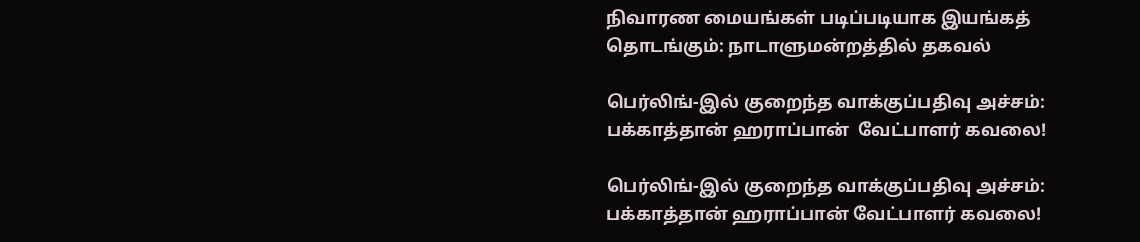நிவாரண மையங்கள் படிப்படியாக இயங்கத் தொடங்கும்: நாடாளுமன்றத்தில் தகவல்

பெர்லிங்-இல் குறைந்த வாக்குப்பதிவு அச்சம்: பக்காத்தான் ஹராப்பான்  வேட்பாளர் கவலை!

பெர்லிங்-இல் குறைந்த வாக்குப்பதிவு அச்சம்: பக்காத்தான் ஹராப்பான் வேட்பாளர் கவலை!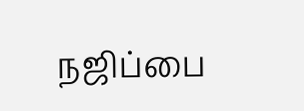நஜிப்பை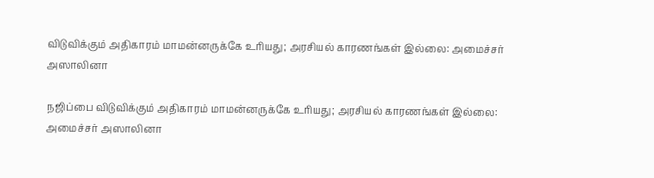விடுவிக்கும் அதிகாரம் மாமன்னருக்கே உரியது; அரசியல் காரணங்கள் இல்லை: அமைச்சர் அஸாலினா

நஜிப்பை விடுவிக்கும் அதிகாரம் மாமன்னருக்கே உரியது; அரசியல் காரணங்கள் இல்லை: அமைச்சர் அஸாலினா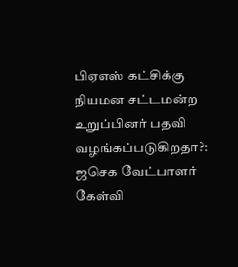பிஏஎஸ் கட்சிக்கு நியமன சட்டமன்ற உறுப்பினர் பதவி வழங்கப்படுகிறதா?: ஜசெக வேட்பாளர் கேள்வி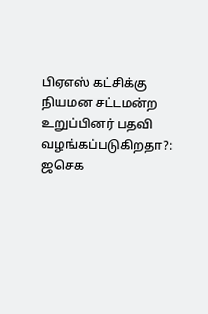பிஏஎஸ் கட்சிக்கு நியமன சட்டமன்ற உறுப்பினர் பதவி வழங்கப்படுகிறதா?: ஜசெக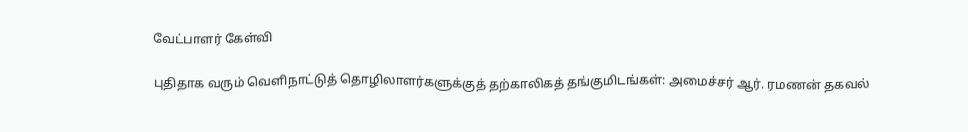வேட்பாளர் கேள்வி

புதிதாக வரும் வெளிநாட்டுத் தொழிலாளர்களுக்குத் தற்காலிகத் தங்குமிடங்கள்: அமைச்சர் ஆர். ரமணன் தகவல்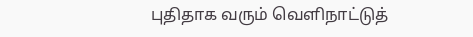புதிதாக வரும் வெளிநாட்டுத்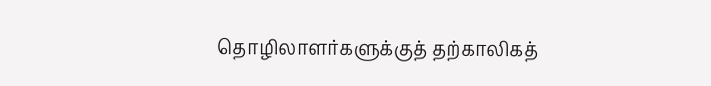தொழிலாளர்களுக்குத் தற்காலிகத்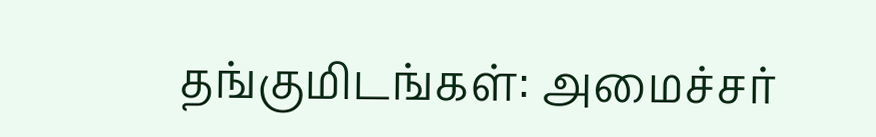தங்குமிடங்கள்: அமைச்சர்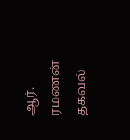ஆர். ரமணன் தகவல்